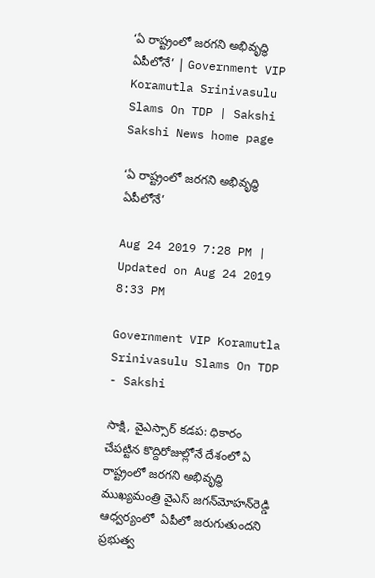‘ఏ రాష్ట్రంలో జరగని అభివృద్ధి ఏపీలోనే’ | Government VIP Koramutla Srinivasulu Slams On TDP | Sakshi
Sakshi News home page

‘ఏ రాష్ట్రంలో జరగని అభివృద్ధి ఏపీలోనే’

Aug 24 2019 7:28 PM | Updated on Aug 24 2019 8:33 PM

Government VIP Koramutla Srinivasulu Slams On TDP - Sakshi

సాక్షి, వైఎస్సార్‌ కడప: ధికారం చేపట్టిన కొద్దిరోజుల్లోనే దేశంలో ఏ రాష్ట్రంలో జరగని అభివృద్ధి ముఖ్యమంత్రి వైఎస్‌ జగన్‌మోహన్‌రెడ్డి ఆధ్వర్యంలో  ఏపీలో జరుగుతుందని ప్రభుత్వ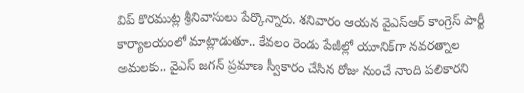విప్‌ కొరముట్ల శ్రీనివాసులు పేర్కొన్నారు. శనివారం ఆయన వైఎస్‌ఆర్‌ కాంగ్రెస్ పార్టీ కార్యాలయంలో మాట్లాడుతూ.. కేవలం రెండు పేజీల్లో యూనిక్‌గా నవరత్నాల అమలకు.. వైఎస్‌ జగన్‌ ప్రమాణ స్వీకారం చేసిన రోజు నుంచే నాంది పలికారని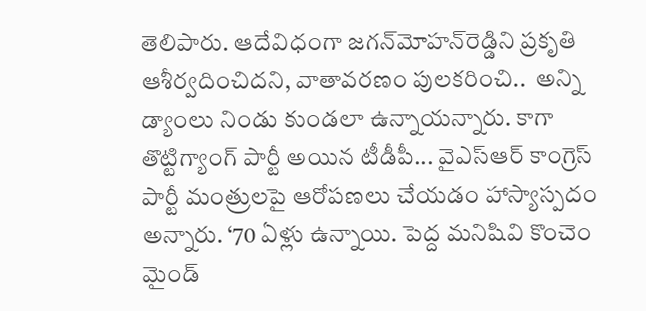తెలిపారు. ఆదేవిధంగా జగన్‌మోహన్‌రెడ్డిని ప్రకృతి ఆశీర్వదించిదని, వాతావరణం పులకరించి..  అన్ని డ్యాంలు నిండు కుండలా ఉన్నాయన్నారు. కాగా తొట్టిగ్యాంగ్‌ పార్టీ అయిన టీడీపీ... వైఎస్‌ఆర్‌ కాంగ్రెస్‌ పార్టీ మంత్రులపై ఆరోపణలు చేయడం హాస్యాస్పదం అన్నారు. ‘70 ఏళ్లు ఉన్నాయి. పెద్ద మనిషివి కొంచెం మైండ్‌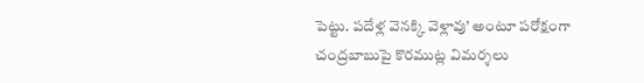పెట్టు. పదేళ్ల వెనక్కి వెళ్లావు’ అంటూ పరోక్షంగా చంద్రబాబుపై కొరముట్ల విమర్శలు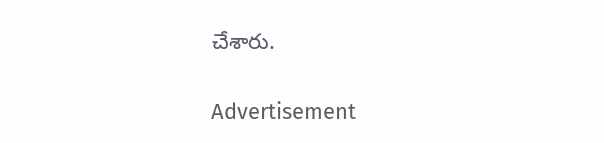చేశారు.

Advertisement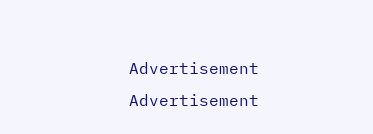Advertisement
Advertisement